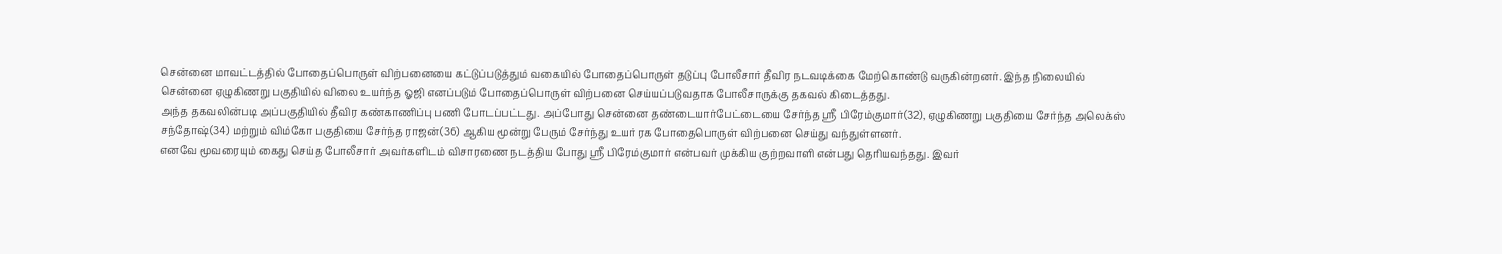சென்னை மாவட்டத்தில் போதைப்பொருள் விற்பனையை கட்டுப்படுத்தும் வகையில் போதைப்பொருள் தடுப்பு போலீசார் தீவிர நடவடிக்கை மேற்கொண்டு வருகின்றனர். இந்த நிலையில் சென்னை ஏழுகிணறு பகுதியில் விலை உயர்ந்த ஓஜி எனப்படும் போதைப்பொருள் விற்பனை செய்யப்படுவதாக போலீசாருக்கு தகவல் கிடைத்தது.
அந்த தகவலின்படி அப்பகுதியில் தீவிர கண்காணிப்பு பணி போடப்பட்டது. அப்போது சென்னை தண்டையார்பேட்டையை சேர்ந்த ஸ்ரீ பிரேம்குமார்(32), ஏழுகிணறு பகுதியை சேர்ந்த அலெக்ஸ் சந்தோஷ்(34) மற்றும் விம்கோ பகுதியை சேர்ந்த ராஜன்(36) ஆகிய மூன்று பேரும் சேர்ந்து உயர் ரக போதைபொருள் விற்பனை செய்து வந்துள்ளனர்.
எனவே மூவரையும் கைது செய்த போலீசார் அவர்களிடம் விசாரணை நடத்திய போது ஸ்ரீ பிரேம்குமார் என்பவர் முக்கிய குற்றவாளி என்பது தெரியவந்தது. இவர்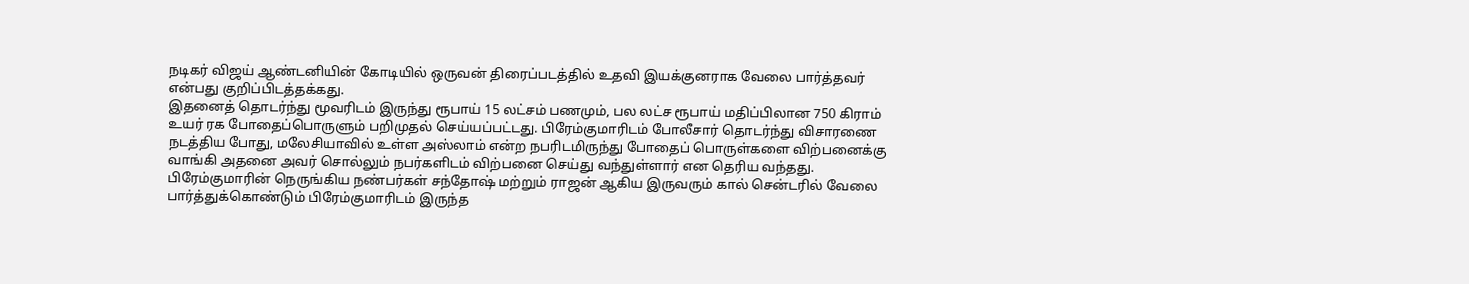நடிகர் விஜய் ஆண்டனியின் கோடியில் ஒருவன் திரைப்படத்தில் உதவி இயக்குனராக வேலை பார்த்தவர் என்பது குறிப்பிடத்தக்கது.
இதனைத் தொடர்ந்து மூவரிடம் இருந்து ரூபாய் 15 லட்சம் பணமும், பல லட்ச ரூபாய் மதிப்பிலான 750 கிராம் உயர் ரக போதைப்பொருளும் பறிமுதல் செய்யப்பட்டது. பிரேம்குமாரிடம் போலீசார் தொடர்ந்து விசாரணை நடத்திய போது, மலேசியாவில் உள்ள அஸ்லாம் என்ற நபரிடமிருந்து போதைப் பொருள்களை விற்பனைக்கு வாங்கி அதனை அவர் சொல்லும் நபர்களிடம் விற்பனை செய்து வந்துள்ளார் என தெரிய வந்தது.
பிரேம்குமாரின் நெருங்கிய நண்பர்கள் சந்தோஷ் மற்றும் ராஜன் ஆகிய இருவரும் கால் சென்டரில் வேலை பார்த்துக்கொண்டும் பிரேம்குமாரிடம் இருந்த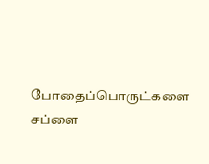போதைப்பொருட்களை சப்ளை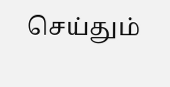செய்தும்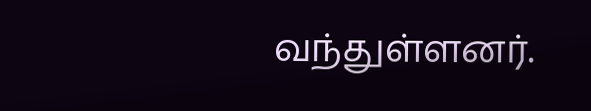வந்துள்ளனர்.